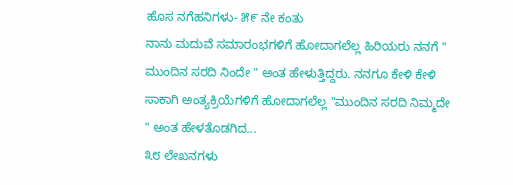ಹೊಸ ನಗೆಹನಿಗಳು- ೫೯ ನೇ ಕಂತು
ನಾನು ಮದುವೆ ಸಮಾರಂಭಗಳಿಗೆ ಹೋದಾಗಲೆಲ್ಲ ಹಿರಿಯರು ನನಗೆ " ಮುಂದಿನ ಸರದಿ ನಿಂದೇ " ಅಂತ ಹೇಳುತ್ತಿದ್ದರು. ನನಗೂ ಕೇಳಿ ಕೇಳಿ ಸಾಕಾಗಿ ಅಂತ್ಯಕ್ರಿಯೆಗಳಿಗೆ ಹೋದಾಗಲೆಲ್ಲ "ಮುಂದಿನ ಸರದಿ ನಿಮ್ಮದೇ " ಅಂತ ಹೇಳತೊಡಗಿದ...
೩೮ ಲೇಖನಗಳು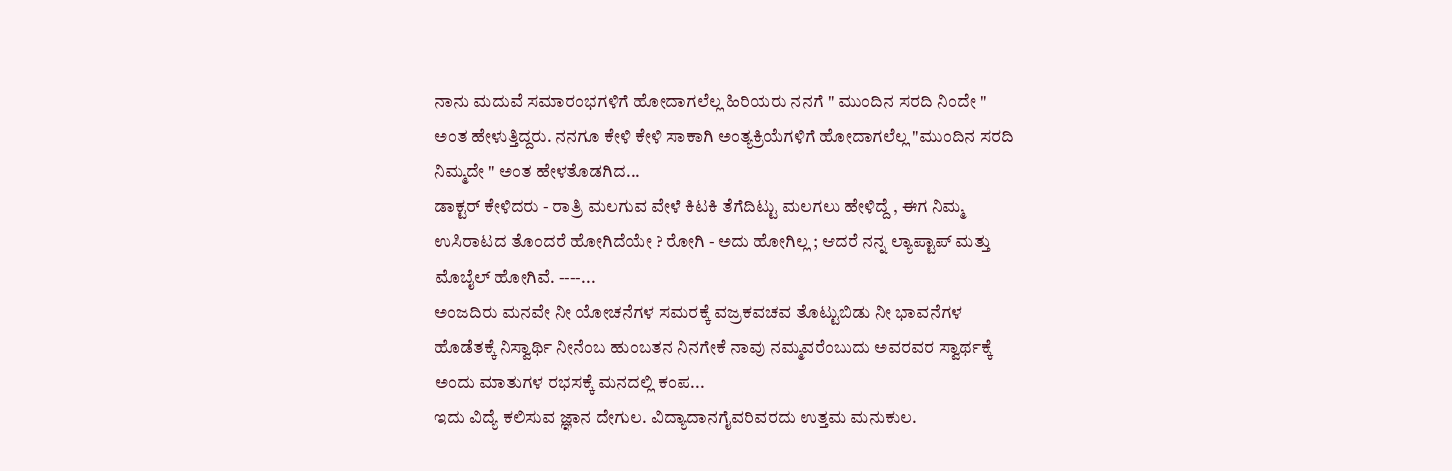ನಾನು ಮದುವೆ ಸಮಾರಂಭಗಳಿಗೆ ಹೋದಾಗಲೆಲ್ಲ ಹಿರಿಯರು ನನಗೆ " ಮುಂದಿನ ಸರದಿ ನಿಂದೇ " ಅಂತ ಹೇಳುತ್ತಿದ್ದರು. ನನಗೂ ಕೇಳಿ ಕೇಳಿ ಸಾಕಾಗಿ ಅಂತ್ಯಕ್ರಿಯೆಗಳಿಗೆ ಹೋದಾಗಲೆಲ್ಲ "ಮುಂದಿನ ಸರದಿ ನಿಮ್ಮದೇ " ಅಂತ ಹೇಳತೊಡಗಿದ...
ಡಾಕ್ಟರ್ ಕೇಳಿದರು - ರಾತ್ರಿ ಮಲಗುವ ವೇಳೆ ಕಿಟಕಿ ತೆಗೆದಿಟ್ಟು ಮಲಗಲು ಹೇಳಿದ್ದೆ , ಈಗ ನಿಮ್ಮ ಉಸಿರಾಟದ ತೊಂದರೆ ಹೋಗಿದೆಯೇ ? ರೋಗಿ - ಅದು ಹೋಗಿಲ್ಲ ; ಆದರೆ ನನ್ನ ಲ್ಯಾಪ್ಟಾಪ್ ಮತ್ತು ಮೊಬೈಲ್ ಹೋಗಿವೆ. ----...
ಅಂಜದಿರು ಮನವೇ ನೀ ಯೋಚನೆಗಳ ಸಮರಕ್ಕೆ ವಜ್ರಕವಚವ ತೊಟ್ಟುಬಿಡು ನೀ ಭಾವನೆಗಳ ಹೊಡೆತಕ್ಕೆ ನಿಸ್ವಾರ್ಥಿ ನೀನೆಂಬ ಹುಂಬತನ ನಿನಗೇಕೆ ನಾವು ನಮ್ಮವರೆಂಬುದು ಅವರವರ ಸ್ವಾರ್ಥಕ್ಕೆ ಅಂದು ಮಾತುಗಳ ರಭಸಕ್ಕೆ ಮನದಲ್ಲಿ ಕಂಪ...
ಇದು ವಿದ್ಯೆ ಕಲಿಸುವ ಜ್ಞಾನ ದೇಗುಲ. ವಿದ್ಯಾದಾನಗೈವರಿವರದು ಉತ್ತಮ ಮನುಕುಲ.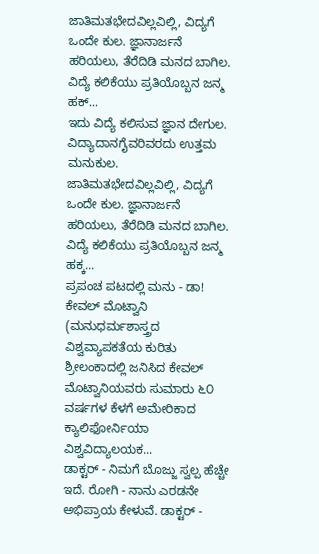ಜಾತಿಮತಭೇದವಿಲ್ಲವಿಲ್ಲಿ, ವಿದ್ಯಗೆ ಒಂದೇ ಕುಲ. ಜ್ಞಾನಾರ್ಜನೆ ಹರಿಯಲು, ತೆರೆದಿಡಿ ಮನದ ಬಾಗಿಲ. ವಿದ್ಯೆ ಕಲಿಕೆಯು ಪ್ರತಿಯೊಬ್ಬನ ಜನ್ಮ ಹಕ್...
ಇದು ವಿದ್ಯೆ ಕಲಿಸುವ ಜ್ಞಾನ ದೇಗುಲ. ವಿದ್ಯಾದಾನಗೈವರಿವರದು ಉತ್ತಮ ಮನುಕುಲ. ಜಾತಿಮತಭೇದವಿಲ್ಲವಿಲ್ಲಿ, ವಿದ್ಯಗೆ ಒಂದೇ ಕುಲ. ಜ್ಞಾನಾರ್ಜನೆ ಹರಿಯಲು, ತೆರೆದಿಡಿ ಮನದ ಬಾಗಿಲ. ವಿದ್ಯೆ ಕಲಿಕೆಯು ಪ್ರತಿಯೊಬ್ಬನ ಜನ್ಮ ಹಕ್ಕ...
ಪ್ರಪಂಚ ಪಟದಲ್ಲಿ ಮನು - ಡಾ! ಕೇವಲ್ ಮೊಟ್ವಾನಿ (ಮನುಧರ್ಮಶಾಸ್ತ್ರದ ವಿಶ್ವವ್ಯಾಪಕತೆಯ ಕುರಿತು ಶ್ರೀಲಂಕಾದಲ್ಲಿ ಜನಿಸಿದ ಕೇವಲ್ ಮೊಟ್ವಾನಿಯವರು ಸುಮಾರು ೬೦ ವರ್ಷಗಳ ಕೆಳಗೆ ಅಮೇರಿಕಾದ ಕ್ಯಾಲಿಫೋರ್ನಿಯಾ ವಿಶ್ವವಿದ್ಯಾಲಯಕ...
ಡಾಕ್ಟರ್ - ನಿಮಗೆ ಬೊಜ್ಜು ಸ್ವಲ್ಪ ಹೆಚ್ಚೇ ಇದೆ. ರೋಗಿ - ನಾನು ಎರಡನೇ ಅಭಿಪ್ರಾಯ ಕೇಳುವೆ. ಡಾಕ್ಟರ್ -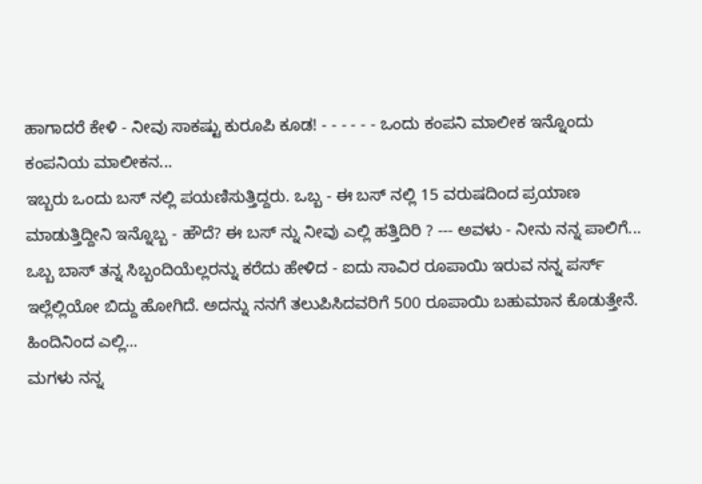ಹಾಗಾದರೆ ಕೇಳಿ - ನೀವು ಸಾಕಷ್ಟು ಕುರೂಪಿ ಕೂಡ! - - - - - - ಒಂದು ಕಂಪನಿ ಮಾಲೀಕ ಇನ್ನೊಂದು ಕಂಪನಿಯ ಮಾಲೀಕನ...
ಇಬ್ಬರು ಒಂದು ಬಸ್ ನಲ್ಲಿ ಪಯಣಿಸುತ್ತಿದ್ದರು. ಒಬ್ಬ - ಈ ಬಸ್ ನಲ್ಲಿ 15 ವರುಷದಿಂದ ಪ್ರಯಾಣ ಮಾಡುತ್ತಿದ್ದೀನಿ ಇನ್ನೊಬ್ಬ - ಹೌದೆ? ಈ ಬಸ್ ನ್ನು ನೀವು ಎಲ್ಲಿ ಹತ್ತಿದಿರಿ ? --- ಅವಳು - ನೀನು ನನ್ನ ಪಾಲಿಗೆ...
ಒಬ್ಬ ಬಾಸ್ ತನ್ನ ಸಿಬ್ಬಂದಿಯೆಲ್ಲರನ್ನು ಕರೆದು ಹೇಳಿದ - ಐದು ಸಾವಿರ ರೂಪಾಯಿ ಇರುವ ನನ್ನ ಪರ್ಸ್ ಇಲ್ಲೆಲ್ಲಿಯೋ ಬಿದ್ದು ಹೋಗಿದೆ. ಅದನ್ನು ನನಗೆ ತಲುಪಿಸಿದವರಿಗೆ 500 ರೂಪಾಯಿ ಬಹುಮಾನ ಕೊಡುತ್ತೇನೆ. ಹಿಂದಿನಿಂದ ಎಲ್ಲಿ...
ಮಗಳು ನನ್ನ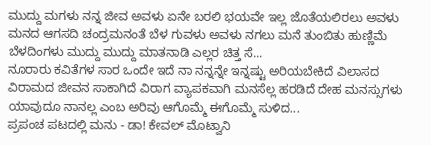ಮುದ್ದು ಮಗಳು ನನ್ನ ಜೀವ ಅವಳು ಏನೇ ಬರಲಿ ಭಯವೇ ಇಲ್ಲ ಜೊತೆಯಲಿರಲು ಅವಳು ಮನದ ಆಗಸದಿ ಚಂದ್ರಮನಂತೆ ಬೆಳ ಗುವಳು ಅವಳು ನಗಲು ಮನೆ ತುಂಬಿತು ಹುಣ್ಣಿಮೆ ಬೆಳದಿಂಗಳು ಮುದ್ದು ಮುದ್ದು ಮಾತನಾಡಿ ಎಲ್ಲರ ಚಿತ್ತ ಸೆ...
ನೂರಾರು ಕವಿತೆಗಳ ಸಾರ ಒಂದೇ ಇದೆ ನಾ ನನ್ನನ್ನೇ ಇನ್ನಷ್ಟು ಅರಿಯಬೇಕಿದೆ ವಿಲಾಸದ ವಿರಾಮದ ಜೀವನ ಸಾಕಾಗಿದೆ ವಿರಾಗ ವ್ಯಾಪಕವಾಗಿ ಮನಸೆಲ್ಲ ಹರಡಿದೆ ದೇಹ ಮನಸ್ಸುಗಳು ಯಾವುದೂ ನಾನಲ್ಲ ಎಂಬ ಅರಿವು ಆಗೊಮ್ಮೆ ಈಗೊಮ್ಮೆ ಸುಳಿದ...
ಪ್ರಪಂಚ ಪಟದಲ್ಲಿ ಮನು - ಡಾ! ಕೇವಲ್ ಮೊಟ್ವಾನಿ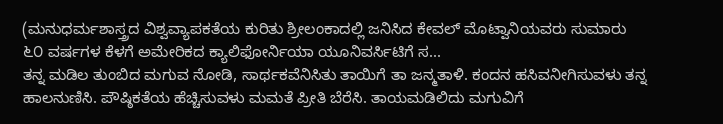(ಮನುಧರ್ಮಶಾಸ್ತ್ರದ ವಿಶ್ವವ್ಯಾಪಕತೆಯ ಕುರಿತು ಶ್ರೀಲಂಕಾದಲ್ಲಿ ಜನಿಸಿದ ಕೇವಲ್ ಮೊಟ್ವಾನಿಯವರು ಸುಮಾರು ೬೦ ವರ್ಷಗಳ ಕೆಳಗೆ ಅಮೇರಿಕದ ಕ್ಯಾಲಿಫೋರ್ನಿಯಾ ಯೂನಿವರ್ಸಿಟಿಗೆ ಸ...
ತನ್ನ ಮಡಿಲ ತುಂಬಿದ ಮಗುವ ನೋಡಿ, ಸಾರ್ಥಕವೆನಿಸಿತು ತಾಯಿಗೆ ತಾ ಜನ್ಮತಾಳಿ. ಕಂದನ ಹಸಿವನೀಗಿಸುವಳು ತನ್ನ ಹಾಲನುಣಿಸಿ. ಪೌಷ್ಠಿಕತೆಯ ಹೆಚ್ಚಿಸುವಳು ಮಮತೆ ಪ್ರೀತಿ ಬೆರೆಸಿ. ತಾಯಮಡಿಲಿದು ಮಗುವಿಗೆ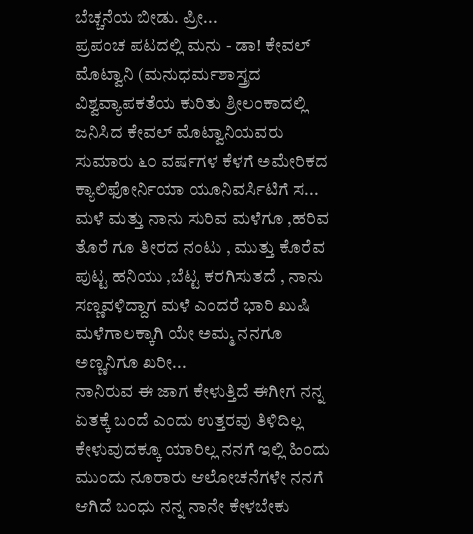ಬೆಚ್ಚನೆಯ ಬೀಡು. ಪ್ರೀ...
ಪ್ರಪಂಚ ಪಟದಲ್ಲಿ ಮನು - ಡಾ! ಕೇವಲ್ ಮೊಟ್ವಾನಿ (ಮನುಧರ್ಮಶಾಸ್ತ್ರದ ವಿಶ್ವವ್ಯಾಪಕತೆಯ ಕುರಿತು ಶ್ರೀಲಂಕಾದಲ್ಲಿ ಜನಿಸಿದ ಕೇವಲ್ ಮೊಟ್ವಾನಿಯವರು ಸುಮಾರು ೬೦ ವರ್ಷಗಳ ಕೆಳಗೆ ಅಮೇರಿಕದ ಕ್ಯಾಲಿಫೋರ್ನಿಯಾ ಯೂನಿವರ್ಸಿಟಿಗೆ ಸ...
ಮಳೆ ಮತ್ತು ನಾನು ಸುರಿವ ಮಳೆಗೂ ,ಹರಿವ ತೊರೆ ಗೂ ತೀರದ ನಂಟು , ಮುತ್ತು ಕೊರೆವ ಪುಟ್ಟ ಹನಿಯು ,ಬೆಟ್ಟ ಕರಗಿಸುತದೆ , ನಾನು ಸಣ್ಣವಳಿದ್ದಾಗ ಮಳೆ ಎಂದರೆ ಭಾರಿ ಖುಷಿ ಮಳೆಗಾಲಕ್ಕಾಗಿ ಯೇ ಅಮ್ಮ ನನಗೂ ಅಣ್ಣನಿಗೂ ಖರೀ...
ನಾನಿರುವ ಈ ಜಾಗ ಕೇಳುತ್ತಿದೆ ಈಗೀಗ ನನ್ನ ಏತಕ್ಕೆ ಬಂದೆ ಎಂದು ಉತ್ತರವು ತಿಳಿದಿಲ್ಲ ಕೇಳುವುದಕ್ಕೂ ಯಾರಿಲ್ಲ ನನಗೆ ಇಲ್ಲಿ ಹಿಂದು ಮುಂದು ನೂರಾರು ಆಲೋಚನೆಗಳೇ ನನಗೆ ಆಗಿದೆ ಬಂಧು ನನ್ನ ನಾನೇ ಕೇಳಬೇಕು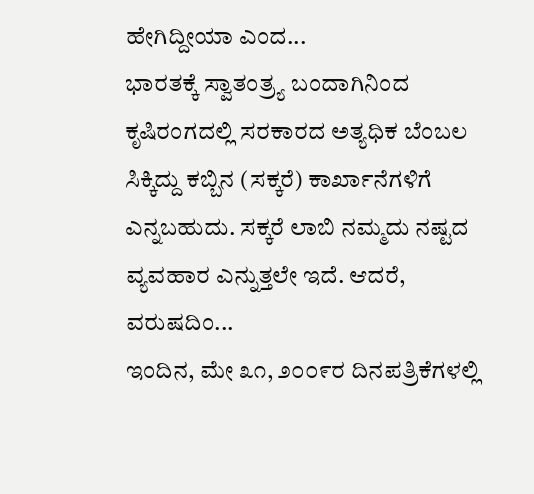ಹೇಗಿದ್ದೀಯಾ ಎಂದ...
ಭಾರತಕ್ಕೆ ಸ್ವಾತಂತ್ರ್ಯ ಬಂದಾಗಿನಿಂದ ಕೃಷಿರಂಗದಲ್ಲಿ ಸರಕಾರದ ಅತ್ಯಧಿಕ ಬೆಂಬಲ ಸಿಕ್ಕಿದ್ದು ಕಬ್ಬಿನ (ಸಕ್ಕರೆ) ಕಾರ್ಖಾನೆಗಳಿಗೆ ಎನ್ನಬಹುದು. ಸಕ್ಕರೆ ಲಾಬಿ ನಮ್ಮದು ನಷ್ಟದ ವ್ಯವಹಾರ ಎನ್ನುತ್ತಲೇ ಇದೆ. ಆದರೆ, ವರುಷದಿಂ...
ಇಂದಿನ, ಮೇ ೩೧, ೨೦೦೯ರ ದಿನಪತ್ರಿಕೆಗಳಲ್ಲಿ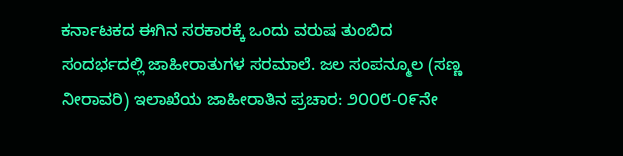ಕರ್ನಾಟಕದ ಈಗಿನ ಸರಕಾರಕ್ಕೆ ಒಂದು ವರುಷ ತುಂಬಿದ ಸಂದರ್ಭದಲ್ಲಿ ಜಾಹೀರಾತುಗಳ ಸರಮಾಲೆ. ಜಲ ಸಂಪನ್ಮೂಲ (ಸಣ್ಣ ನೀರಾವರಿ) ಇಲಾಖೆಯ ಜಾಹೀರಾತಿನ ಪ್ರಚಾರ: ೨೦೦೮-೦೯ನೇ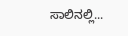ಸಾಲಿನಲ್ಲಿ...